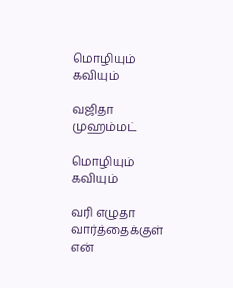மொழியும் கவியும்

வஜிதா முஹம்மட்

மொழியும் கவியும்

வரி எழுதா வார்த்தைக்குள்
என்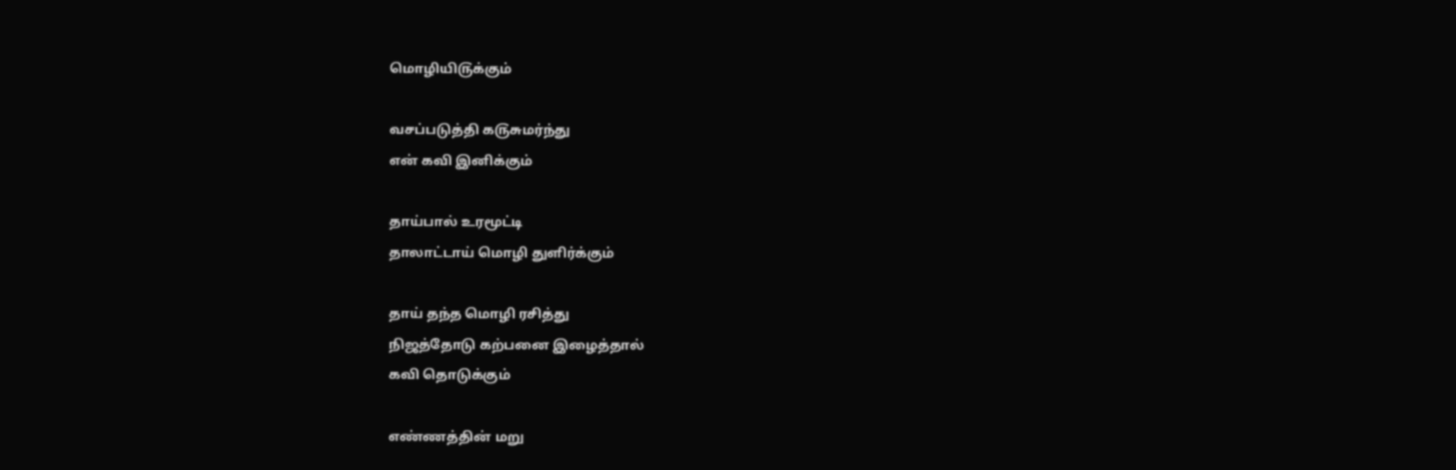மொழியி௫க்கும்

வசப்படுத்தி க௫சுமர்ந்து
என் கவி இனிக்கும்

தாய்பால் உரமூட்டி
தாலாட்டாய் மொழி துளிர்க்கும்

தாய் தந்த மொழி ரசித்து
நிஜத்தோடு கற்பனை இழைத்தால்
கவி தொடுக்கும்

எண்ணத்தின் மறு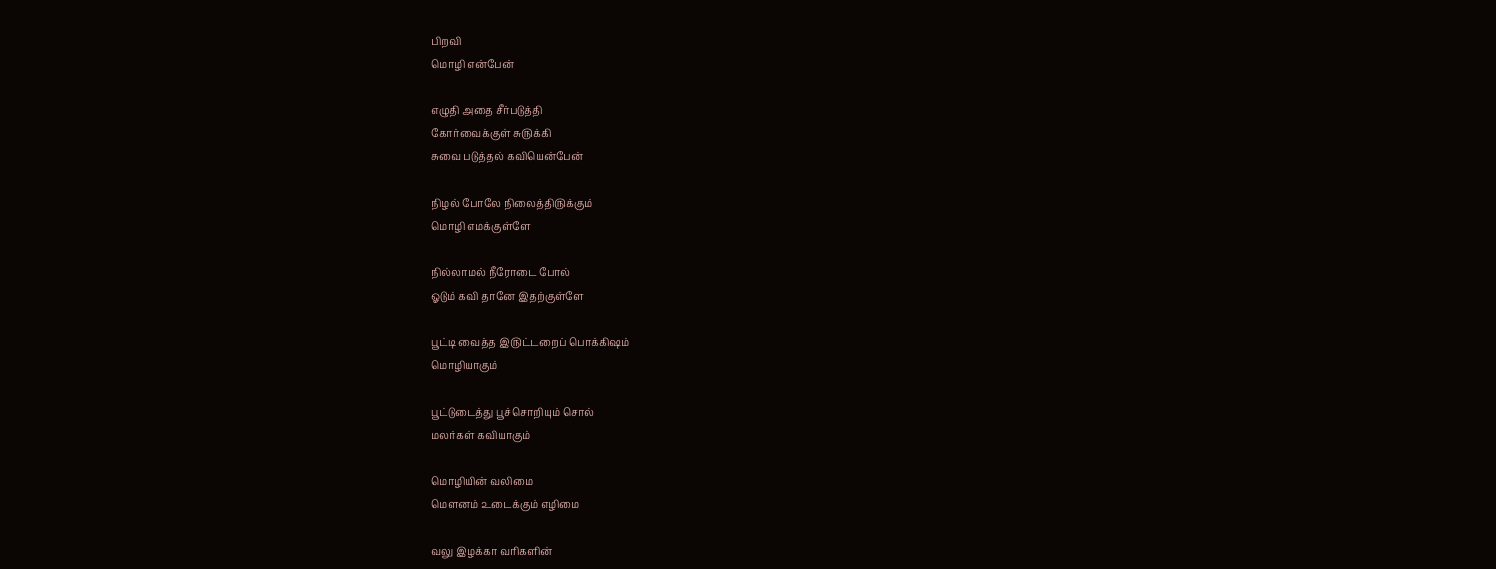பிறவி
மொழி என்பேன்

எழுதி அதை சீர்படுத்தி
கோர்வைக்குள் சு௫க்கி
சுவை படுத்தல் கவியென்பேன்

நிழல் போலே நிலைத்தி௫க்கும்
மொழி எமக்குள்ளே

நில்லாமல் நீரோடை போல்
ஓடும் கவி தானே இதற்குள்ளே

பூட்டி வைத்த இ௫ட்டறைப் பொக்கிஷம்
மொழியாகும்

பூட்டுடைத்து பூச்சொறியும் சொல்
மலர்கள் கவியாகும்

மொழியின் வலிமை
மௌனம் ௨டைக்கும் எழிமை

வலு இழக்கா வரிகளின்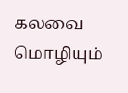கலவை
மொழியும்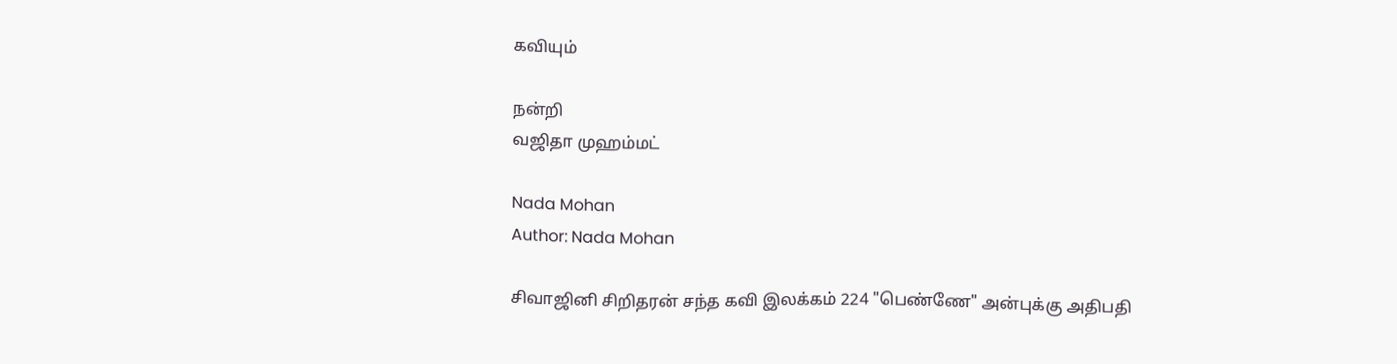கவியும்

நன்றி
வஜிதா முஹம்மட்

Nada Mohan
Author: Nada Mohan

சிவாஜினி சிறிதரன் சந்த கவி இலக்கம் 224 "பெண்ணே" அன்புக்கு அதிபதி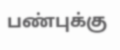பண்புக்கு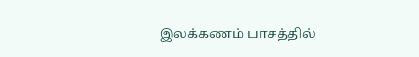இலக்கணம் பாசத்தில்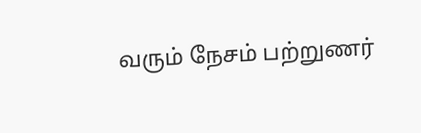வரும் நேசம் பற்றுணர்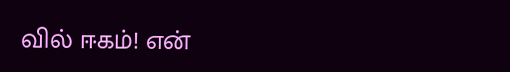வில் ஈகம்! என்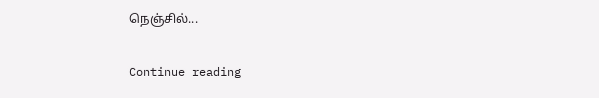நெஞ்சில்...

Continue reading